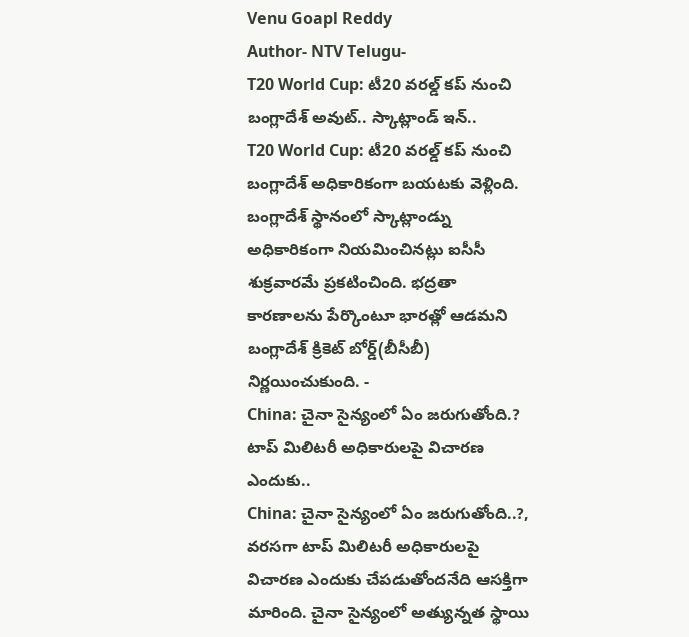Venu Goapl Reddy
Author- NTV Telugu-
T20 World Cup: టీ20 వరల్డ్ కప్ నుంచి బంగ్లాదేశ్ అవుట్.. స్కాట్లాండ్ ఇన్..
T20 World Cup: టీ20 వరల్డ్ కప్ నుంచి బంగ్లాదేశ్ అధికారికంగా బయటకు వెళ్లింది. బంగ్లాదేశ్ స్థానంలో స్కాట్లాండ్ను అధికారికంగా నియమించినట్లు ఐసీసీ శుక్రవారమే ప్రకటించింది. భద్రతా కారణాలను పేర్కొంటూ భారత్లో ఆడమని బంగ్లాదేశ్ క్రికెట్ బోర్డ్(బీసీబీ) నిర్ణయించుకుంది. -
China: చైనా సైన్యంలో ఏం జరుగుతోంది.? టాప్ మిలిటరీ అధికారులపై విచారణ ఎందుకు..
China: చైనా సైన్యంలో ఏం జరుగుతోంది..?, వరసగా టాప్ మిలిటరీ అధికారులపై విచారణ ఎందుకు చేపడుతోందనేది ఆసక్తిగా మారింది. చైనా సైన్యంలో అత్యున్నత స్థాయి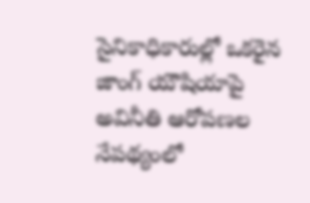సైనికాధికారుల్లో ఒకరైన జాంగ్ యౌషియాపై అవినీతి ఆరోపణల నేపథ్యంలో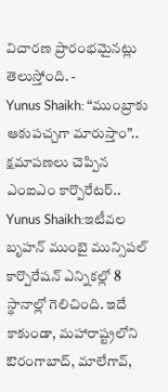విచారణ ప్రారంభమైనట్లు తెలుస్తోంది. -
Yunus Shaikh: “ముంబ్రాకు ఆకుపచ్చగా మారుస్తాం”.. క్షమాపణలు చెప్పిన ఎంఐఎం కార్పొరేటర్..
Yunus Shaikh:ఇటీవల బృహన్ ముంబై మున్సిపల్ కార్పొరేషన్ ఎన్నికల్లో 8 స్థానాల్లో గెలిచింది. ఇదే కాకుండా, మహారాష్ట్రలోని ఔరంగాబాద్, మాలేగావ్,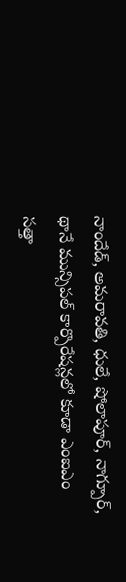నాందేడ్, అమరావతి, ధులే, షోలాపూర్, నాగ్పూర్, థానే మున్సిపల్ కార్పొరేషన్లలో కూడా ఎంఐఎం సత్తా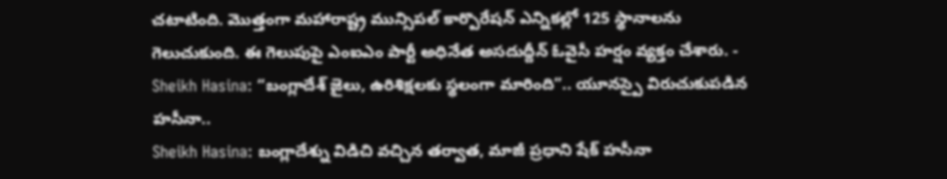చటాటింది. మొత్తంగా మహారాష్ట్ర మున్సిపల్ కార్పొరేషన్ ఎన్నికల్లో 125 స్థానాలను గెలుచుకుంది. ఈ గెలుపుపై ఎంఐఎం పార్టీ అధినేత అసదుద్దీన్ ఓవైసీ హర్షం వ్యక్తం చేశారు. -
Sheikh Hasina: “బంగ్లాదేశ్ జైలు, ఉరిశిక్షలకు స్థలంగా మారింది”.. యూనస్పై విరుచుకుపడిన హసీనా..
Sheikh Hasina: బంగ్లాదేశ్ను విడిచి వచ్చిన తర్వాత, మాజీ ప్రధాని షేక్ హసీనా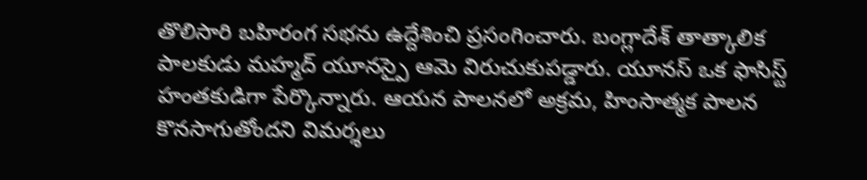తొలిసారి బహిరంగ సభను ఉద్దేశించి ప్రసంగించారు. బంగ్లాదేశ్ తాత్కాలిక పాలకుడు మహ్మద్ యూనస్పై ఆమె విరుచుకుపడ్డారు. యూనస్ ఒక ఫాసిస్ట్ హంతకుడిగా పేర్కొన్నారు. ఆయన పాలనలో అక్రమ, హింసాత్మక పాలన కొనసాగుతోందని విమర్శలు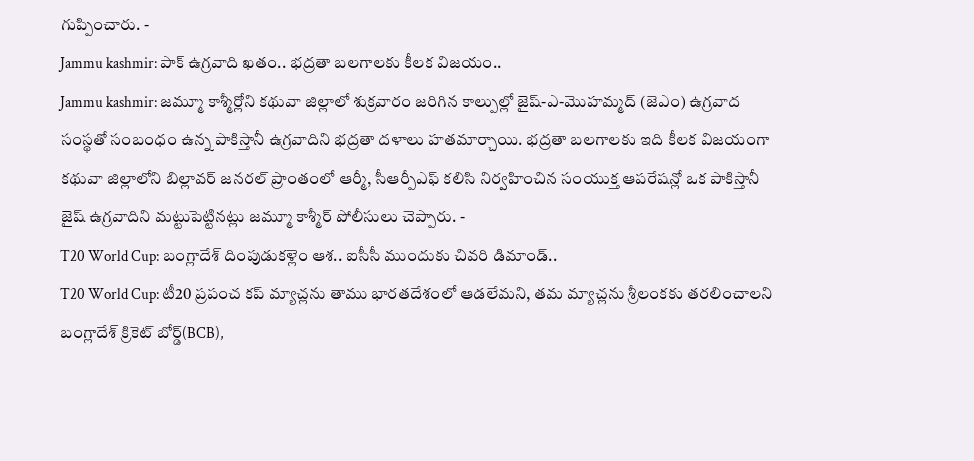గుప్పించారు. -
Jammu kashmir: పాక్ ఉగ్రవాది ఖతం.. భద్రతా బలగాలకు కీలక విజయం..
Jammu kashmir: జమ్మూ కాశ్మీర్లోని కథువా జిల్లాలో శుక్రవారం జరిగిన కాల్పుల్లో జైష్-ఎ-మొహమ్మద్ (జెఎం) ఉగ్రవాద సంస్థతో సంబంధం ఉన్న పాకిస్తానీ ఉగ్రవాదిని భద్రతా దళాలు హతమార్చాయి. భద్రతా బలగాలకు ఇది కీలక విజయంగా కథువా జిల్లాలోని బిల్లావర్ జనరల్ ప్రాంతంలో ఆర్మీ, సీఆర్పీఎఫ్ కలిసి నిర్వహించిన సంయుక్త ఆపరేషన్లో ఒక పాకిస్తానీ జైష్ ఉగ్రవాదిని మట్టుపెట్టినట్లు జమ్మూ కాశ్మీర్ పోలీసులు చెప్పారు. -
T20 World Cup: బంగ్లాదేశ్ దింపుడుకళ్లెం ఆశ.. ఐసీసీ ముందుకు చివరి డిమాండ్..
T20 World Cup: టీ20 ప్రపంచ కప్ మ్యాచ్లను తాము భారతదేశంలో ఆడలేమని, తమ మ్యాచ్లను శ్రీలంకకు తరలించాలని బంగ్లాదేశ్ క్రికెట్ బోర్డ్(BCB),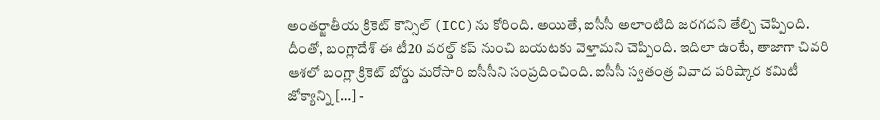అంతర్జాతీయ క్రికెట్ కౌన్సిల్ (ICC)ను కోరింది. అయితే, ఐసీసీ అలాంటిది జరగదని తేల్చి చెప్పింది. దీంతో, బంగ్లాదేశ్ ఈ టీ20 వరల్డ్ కప్ నుంచి బయటకు వెళ్తామని చెప్పింది. ఇదిలా ఉంటే, తాజాగా చివరి ఆశలో బంగ్లా క్రికెట్ బోర్డు మరోసారి ఐసీసీని సంప్రదించింది. ఐసీసీ స్వతంత్ర వివాద పరిష్కార కమిటీ జోక్యాన్ని […] -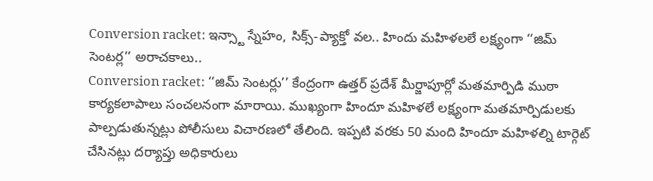Conversion racket: ఇన్స్టా స్నేహం, సిక్స్-ప్యాక్తో వల.. హిందు మహిళలలే లక్ష్యంగా ‘‘జిమ్ సెంటర్ల’’ అరాచకాలు..
Conversion racket: ‘‘జిమ్ సెంటర్లు’’ కేంద్రంగా ఉత్తర్ ప్రదేశ్ మీర్జాపూర్లో మతమార్పిడి ముఠా కార్యకలాపాలు సంచలనంగా మారాయి. ముఖ్యంగా హిందూ మహిళలే లక్ష్యంగా మతమార్పిడులకు పాల్పడుతున్నట్లు పోలీసులు విచారణలో తేలింది. ఇప్పటి వరకు 50 మంది హిందూ మహిళల్ని టార్గెట్ చేసినట్లు దర్యాప్తు అధికారులు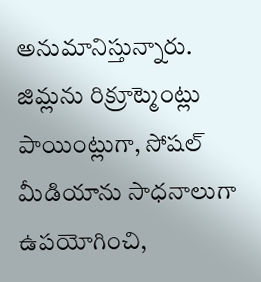అనుమానిస్తున్నారు. జిమ్లను రిక్రూట్మెంట్లు పాయింట్లుగా, సోషల్ మీడియాను సాధనాలుగా ఉపయోగించి,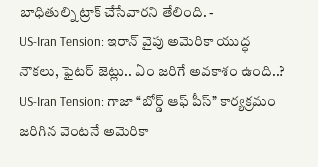బాధితుల్ని ట్రాక్ చేసేవారని తేలింది. -
US-Iran Tension: ఇరాన్ వైపు అమెరికా యుద్ధ నౌకలు, ఫైటర్ జెట్లు.. ఏం జరిగే అవకాశం ఉంది..?
US-Iran Tension: గాజా ‘‘బోర్డ్ ఆఫ్ పీస్’’ కార్యక్రమం జరిగిన వెంటనే అమెరికా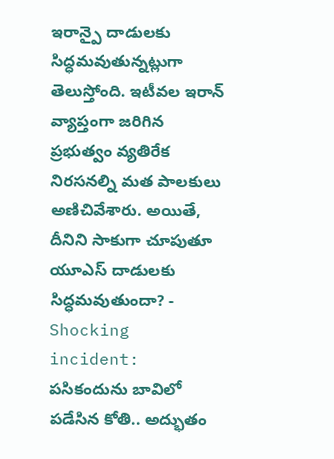ఇరాన్పై దాడులకు సిద్ధమవుతున్నట్లుగా తెలుస్తోంది. ఇటీవల ఇరాన్ వ్యాప్తంగా జరిగిన ప్రభుత్వం వ్యతిరేక నిరసనల్ని మత పాలకులు అణిచివేశారు. అయితే, దీనిని సాకుగా చూపుతూ యూఎస్ దాడులకు సిద్ధమవుతుందా? -
Shocking incident: పసికందును బావిలో పడేసిన కోతి.. అద్భుతం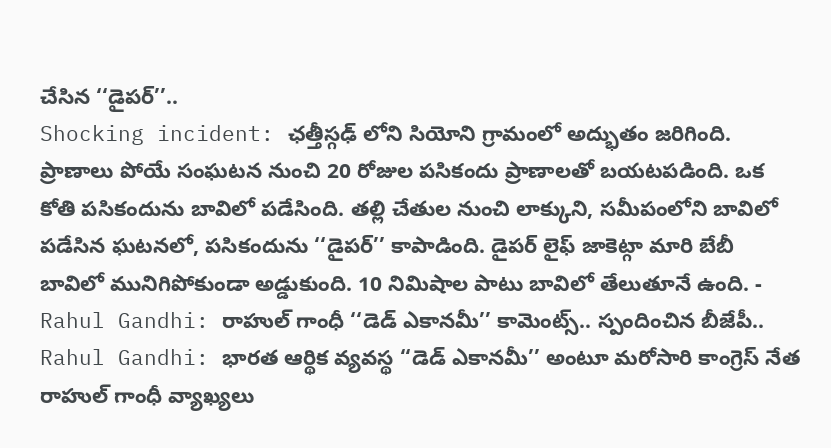చేసిన ‘‘డైపర్’’..
Shocking incident: ఛత్తీస్గఢ్ లోని సియోని గ్రామంలో అద్భుతం జరిగింది. ప్రాణాలు పోయే సంఘటన నుంచి 20 రోజుల పసికందు ప్రాణాలతో బయటపడింది. ఒక కోతి పసికందును బావిలో పడేసింది. తల్లి చేతుల నుంచి లాక్కుని, సమీపంలోని బావిలో పడేసిన ఘటనలో, పసికందును ‘‘డైపర్’’ కాపాడింది. డైపర్ లైఫ్ జాకెట్గా మారి బేబీ బావిలో మునిగిపోకుండా అడ్డుకుంది. 10 నిమిషాల పాటు బావిలో తేలుతూనే ఉంది. -
Rahul Gandhi: రాహుల్ గాంధీ ‘‘డెడ్ ఎకానమీ’’ కామెంట్స్.. స్పందించిన బీజేపీ..
Rahul Gandhi: భారత ఆర్థిక వ్యవస్థ ‘‘డెడ్ ఎకానమీ’’ అంటూ మరోసారి కాంగ్రెస్ నేత రాహుల్ గాంధీ వ్యాఖ్యలు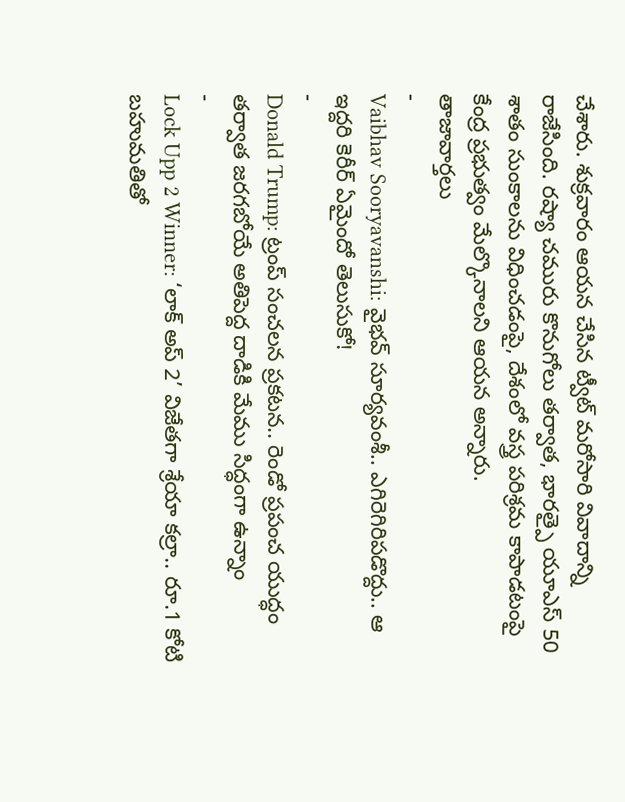చేశారు. శుక్రవారం ఆయన చేసిన ట్వీట్ మరోసారి వివాదాన్ని రాజేసింది. రష్యా చమురు కొనుగోలు తర్వాత, భారత్పై యూఎస్ 50 శాతం సుంకాలను విధించడంపై, దేశంలో వస్త్ర పరిశ్రమ కాపాడటంపై కేంద్ర ప్రభుత్వం మేల్కొనాలని ఆయన అన్నారు.
తాజావార్తలు
-
Vaibhav Sooryavanshi: వైభవ్ సూర్యవంశీ.. ఎగిరెగిరిపడొద్దు.. ఆ ఇద్దరి కెరీర్ ఏమైందో తెలుసుకో!
-
Donald Trump: ట్రంప్ సంచలన ప్రకటన.. రెండో ప్రపంచ యుద్ధం తర్వాత జరగబోయే అతిపెద్ద దాడికి మేము సిద్ధంగా ఉన్నాం
-
Lock Upp 2 Winner: ‘లాక్ అప్ 2’ విజేతగా శ్రేయా కల్రా.. రూ.1 కోటి బహుమతితో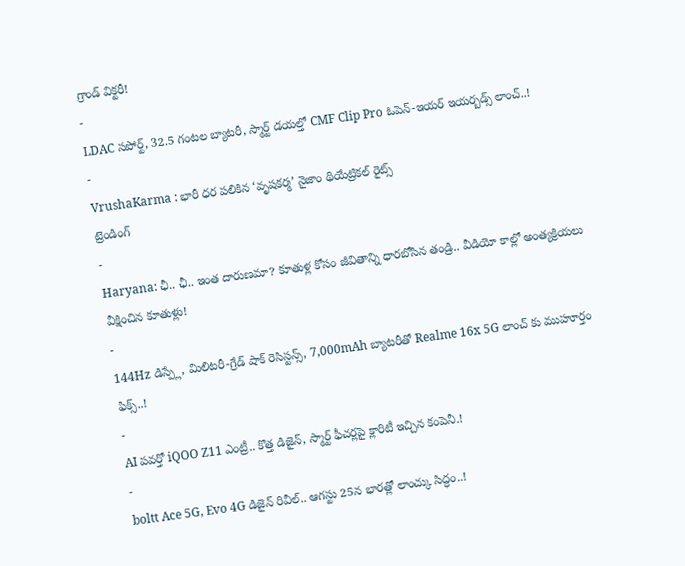గ్రాండ్ విక్టరీ!
-
LDAC సపోర్ట్, 32.5 గంటల బ్యాటరీ, స్మార్ట్ డయల్తో CMF Clip Pro ఓపెన్-ఇయర్ ఇయర్బడ్స్ లాంచ్..!
-
VrushaKarma : భారీ ధర పలికిన ‘వృషకర్మ’ నైజాం థియేట్రికల్ రైట్స్
ట్రెండింగ్
-
Haryana: ఛీ.. ఛీ.. ఇంత దారుణమా? కూతుళ్ల కోసం జీవితాన్ని ధారబోసిన తండ్రి.. వీడియో కాల్లో అంత్యక్రియలు వీక్షించిన కూతుళ్లు!
-
144Hz డిస్ప్లే, మిలిటరీ-గ్రేడ్ షాక్ రెసిస్టన్స్, 7,000mAh బ్యాటరీతో Realme 16x 5G లాంచ్ కు ముహూర్తం ఫిక్స్..!
-
AI పవర్తో iQOO Z11 ఎంట్రీ.. కొత్త డిజైన్, స్మార్ట్ ఫీచర్లపై క్లారిటీ ఇచ్చిన కంపెనీ.!
-
boltt Ace 5G, Evo 4G డిజైన్ రివీల్.. ఆగస్టు 25న భారత్లో లాంచ్కు సిద్ధం..!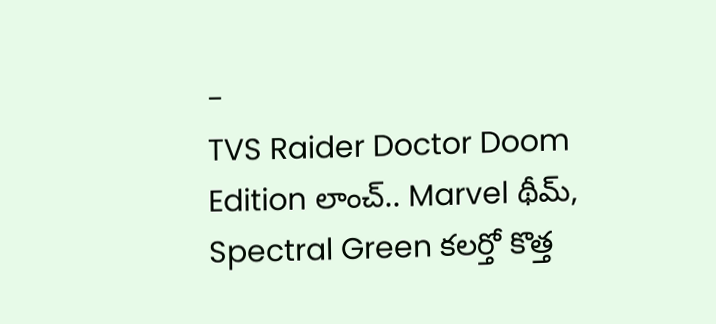-
TVS Raider Doctor Doom Edition లాంచ్.. Marvel థీమ్, Spectral Green కలర్తో కొత్త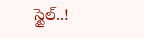స్టైల్..!